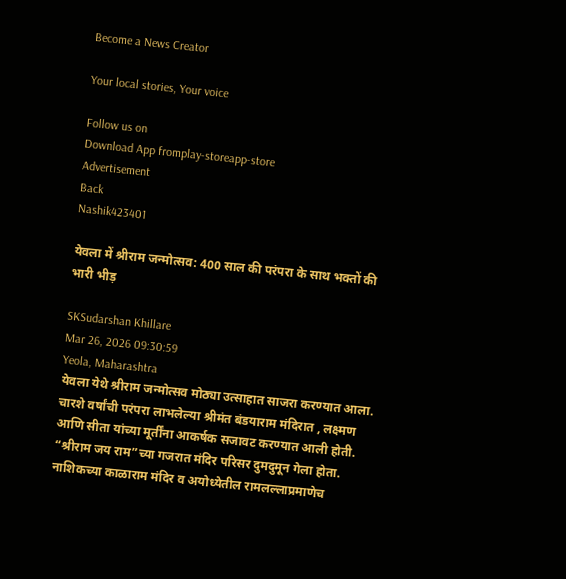Become a News Creator

Your local stories, Your voice

Follow us on
Download App fromplay-storeapp-store
Advertisement
Back
Nashik423401

येवला में श्रीराम जन्मोत्सव: 400 साल की परंपरा के साथ भक्तों की भारी भीड़

SKSudarshan Khillare
Mar 26, 2026 09:30:59
Yeola, Maharashtra
येवला येथे श्रीराम जन्मोत्सव मोठ्या उत्साहात साजरा करण्यात आला. चारशे वर्षांची परंपरा लाभलेल्या श्रीमंत बंडयाराम मंदिरात , लक्ष्मण आणि सीता यांच्या मूर्तींना आकर्षक सजावट करण्यात आली होती. “श्रीराम जय राम”च्या गजरात मंदिर परिसर दुमदुमून गेला होता. नाशिकच्या काळाराम मंदिर व अयोध्येतील रामलल्लाप्रमाणेच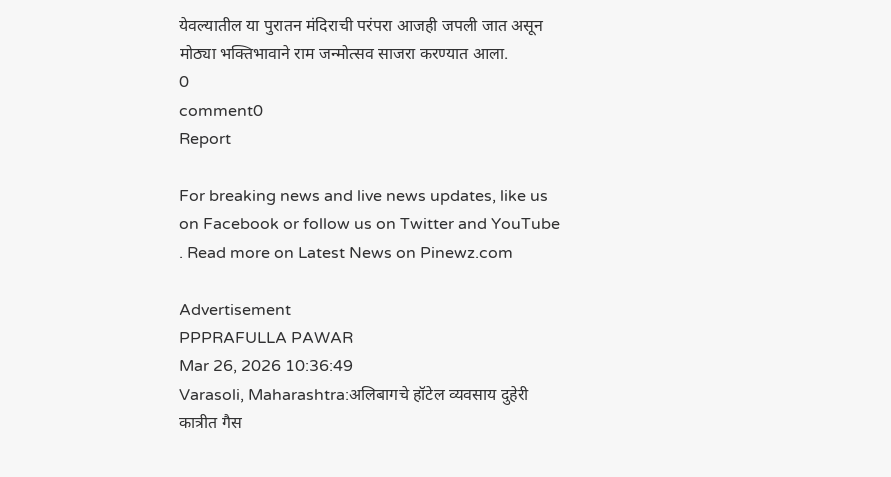येवल्यातील या पुरातन मंदिराची परंपरा आजही जपली जात असून मोठ्या भक्तिभावाने राम जन्मोत्सव साजरा करण्यात आला.
0
comment0
Report

For breaking news and live news updates, like us on Facebook or follow us on Twitter and YouTube . Read more on Latest News on Pinewz.com

Advertisement
PPPRAFULLA PAWAR
Mar 26, 2026 10:36:49
Varasoli, Maharashtra:अलिबागचे हॉटेल व्यवसाय दुहेरी कात्रीत गैस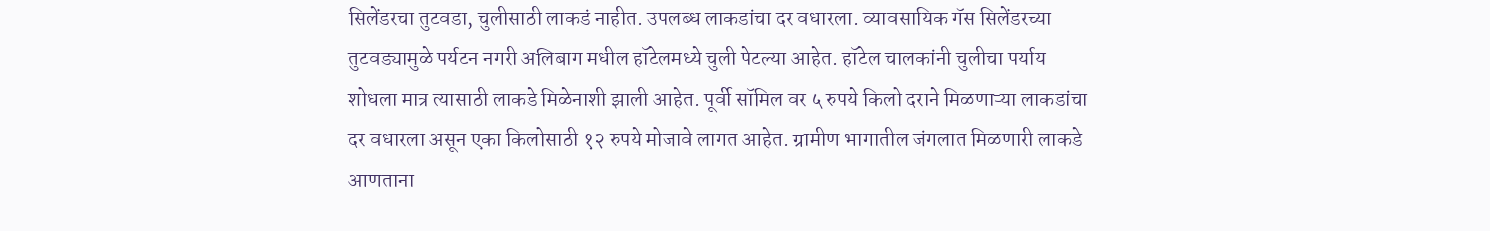सिलेंडरचा तुटवडा, चुलीसाठी लाकडं नाहीत. उपलब्ध लाकडांचा दर वधारला. व्यावसायिक गॅस सिलेंडरच्या तुटवड्यामुळे पर्यटन नगरी अलिबाग मधील हॉटेलमध्ये चुली पेटल्या आहेत. हॉटेल चालकांनी चुलीचा पर्याय शोधला मात्र त्यासाठी लाकडे मिळेनाशी झाली आहेत. पूर्वी सॉमिल वर ५ रुपये किलो दराने मिळणाऱ्या लाकडांचा दर वधारला असून एका किलोसाठी १२ रुपये मोजावे लागत आहेत. ग्रामीण भागातील जंगलात मिळणारी लाकडे आणताना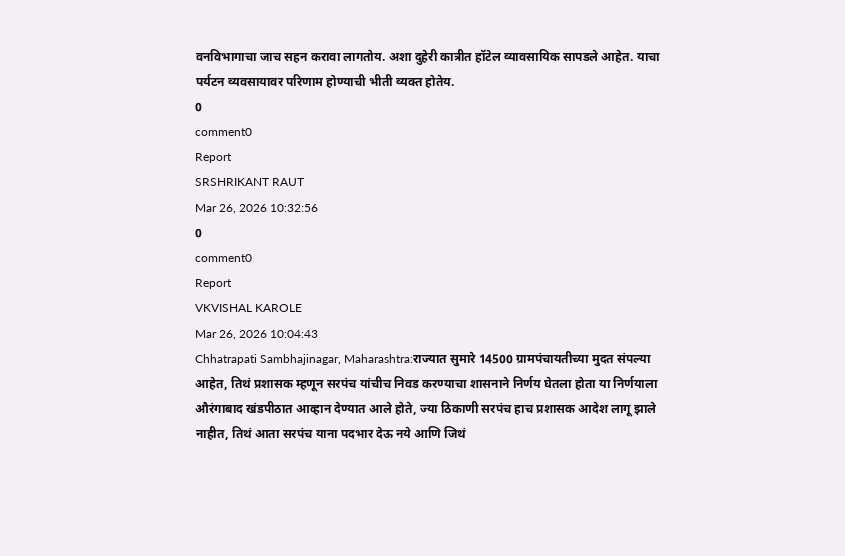वनविभागाचा जाच सहन करावा लागतोय. अशा दुहेरी कात्रीत हॉटेल व्यावसायिक सापडले आहेत. याचा पर्यटन व्यवसायावर परिणाम होण्याची भीती व्यक्त होतेय.
0
comment0
Report
SRSHRIKANT RAUT
Mar 26, 2026 10:32:56
0
comment0
Report
VKVISHAL KAROLE
Mar 26, 2026 10:04:43
Chhatrapati Sambhajinagar, Maharashtra:राज्यात सुमारे 14500 ग्रामपंचायतीच्या मुदत संपल्या आहेत, तिथं प्रशासक म्हणून सरपंच यांचीच निवड करण्याचा शासनाने निर्णय घेतला होता या निर्णयाला औरंगाबाद खंडपीठात आव्हान देण्यात आले होते, ज्या ठिकाणी सरपंच हाच प्रशासक आदेश लागू झाले नाहीत, तिथं आता सरपंच याना पदभार देऊ नये आणि जिथं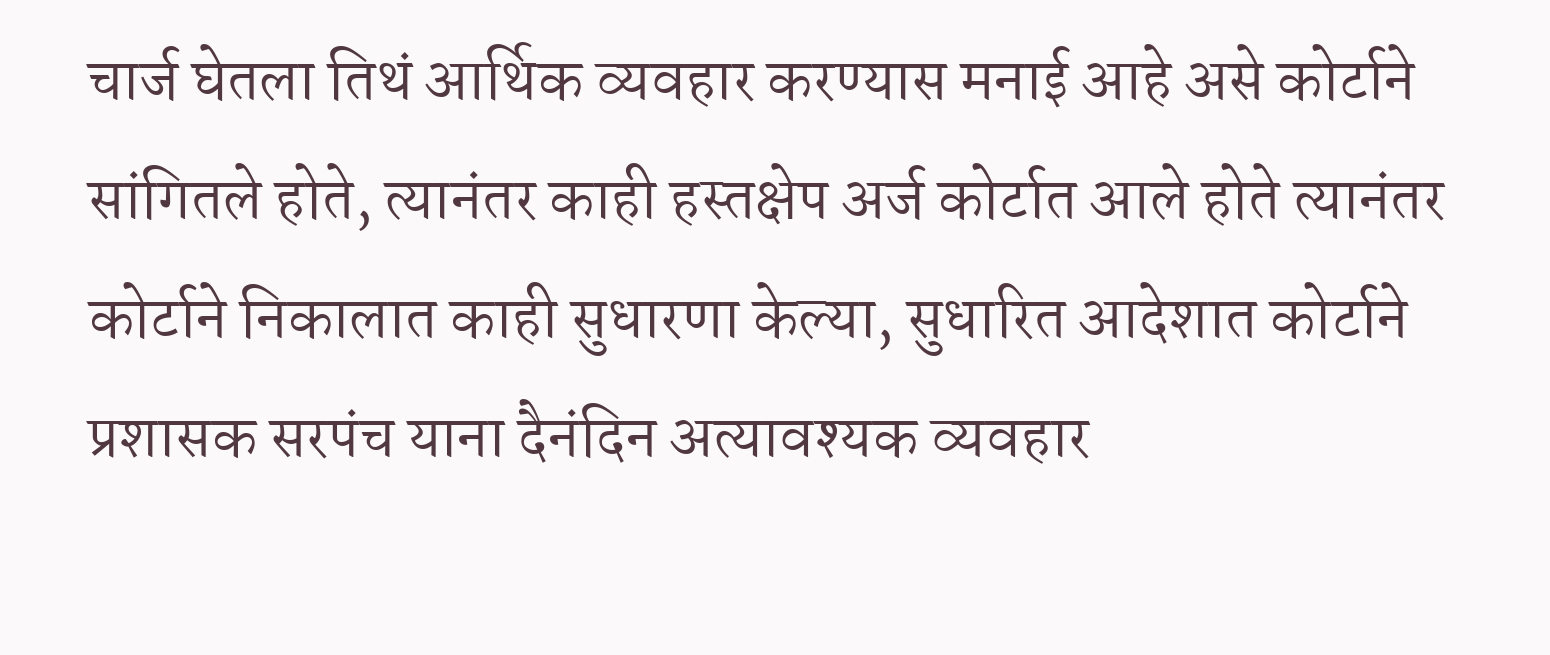चार्ज घेतला तिथं आर्थिक व्यवहार करण्यास मनाई आहे असे कोर्टाने सांगितले होते, त्यानंतर काही हस्तक्षेप अर्ज कोर्टात आले होते त्यानंतर कोर्टाने निकालात काही सुधारणा केल्या, सुधारित आदेशात कोर्टाने प्रशासक सरपंच याना दैनंदिन अत्यावश्यक व्यवहार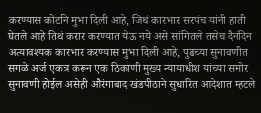करण्यास कोर्टाने मुभा दिली आहे, जिथं कारभार सरपंच यांनी हाती घेतले आहे तिथं करार करण्यात येऊ नये असे सांगितले तसेच दैनंदिन अत्यावश्यक कारभार करण्यास मुभा दिली आहे, पुढच्या सुनावणीत सगळे अर्ज एकत्र करून एक ठिकाणी मुख्य न्यायाधीश यांच्या समोर सुनावणी होईल असेही औरंगाबाद खंडपीठाने सुधारित आदेशात म्हटले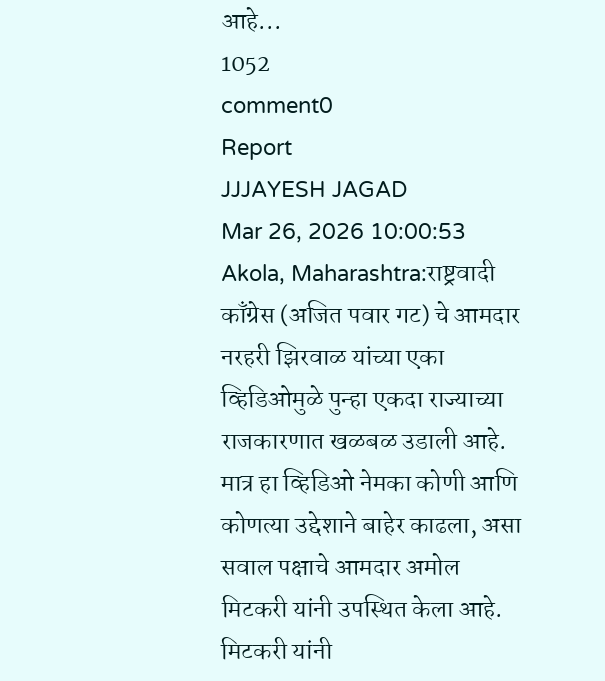आहे...
1052
comment0
Report
JJJAYESH JAGAD
Mar 26, 2026 10:00:53
Akola, Maharashtra:राष्ट्रवादी काँग्रेस (अजित पवार गट) चे आमदार नरहरी झिरवाळ यांच्या एका व्हिडिओमुळे पुन्हा एकदा राज्याच्या राजकारणात खळबळ उडाली आहे. मात्र हा व्हिडिओ नेमका कोणी आणि कोणत्या उद्देशाने बाहेर काढला, असा सवाल पक्षाचे आमदार अमोल मिटकरी यांनी उपस्थित केला आहे. मिटकरी यांनी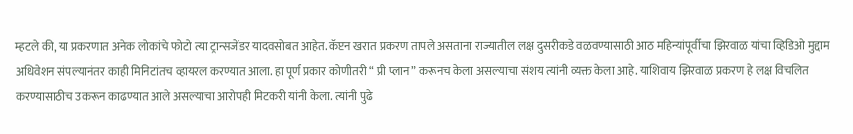म्हटले की, या प्रकरणात अनेक लोकांचे फोटो त्या ट्रान्सजेंडर यादवसोबत आहेत. कॅप्टन खरात प्रकरण तापले असताना राज्यातील लक्ष दुसरीकडे वळवण्यासाठी आठ महिन्यांपूर्वीचा झिरवाळ यांचा व्हिडिओ मुद्दाम अधिवेशन संपल्यानंतर काही मिनिटांतच व्हायरल करण्यात आला. हा पूर्ण प्रकार कोणीतरी “ प्री प्लान” करूनच केला असल्याचा संशय त्यांनी व्यक्त केला आहे. याशिवाय झिरवाळ प्रकरण हे लक्ष विचलित करण्यासाठीच उकरून काढण्यात आले असल्याचा आरोपही मिटकरी यांनी केला. त्यांनी पुढे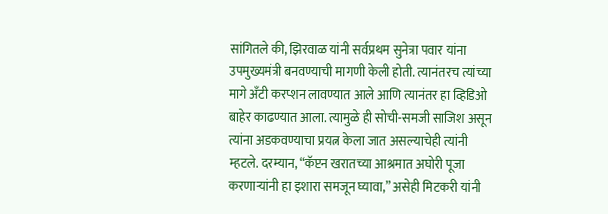सांगितले की, झिरवाळ यांनी सर्वप्रथम सुनेत्रा पवार यांना उपमुख्यमंत्री बनवण्याची मागणी केली होती. त्यानंतरच त्यांच्या मागे अँटी करप्शन लावण्यात आले आणि त्यानंतर हा व्हिडिओ बाहेर काढण्यात आला. त्यामुळे ही सोची-समजी साजिश असून त्यांना अडकवण्याचा प्रयत्न केला जात असल्याचेही त्यांनी म्हटले. दरम्यान, “कॅप्टन खरातच्या आश्रमात अघोरी पूजा करणाऱ्यांनी हा इशारा समजून घ्यावा,” असेही मिटकरी यांनी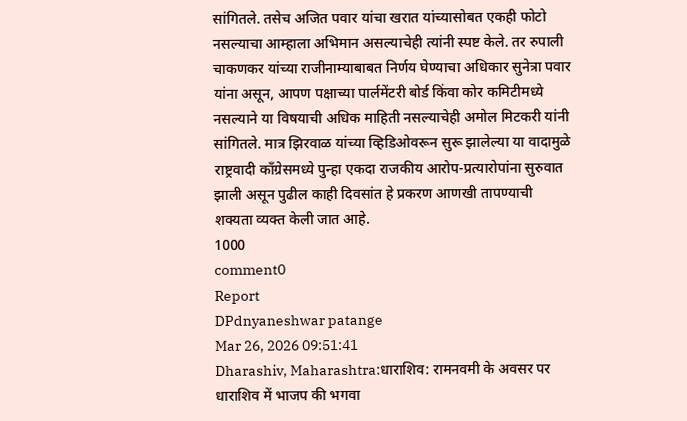सांगितले. तसेच अजित पवार यांचा खरात यांच्यासोबत एकही फोटो नसल्याचा आम्हाला अभिमान असल्याचेही त्यांनी स्पष्ट केले. तर रुपाली चाकणकर यांच्या राजीनाम्याबाबत निर्णय घेण्याचा अधिकार सुनेत्रा पवार यांना असून, आपण पक्षाच्या पार्लमेंटरी बोर्ड किंवा कोर कमिटीमध्ये नसल्याने या विषयाची अधिक माहिती नसल्याचेही अमोल मिटकरी यांनी सांगितले. मात्र झिरवाळ यांच्या व्हिडिओवरून सुरू झालेल्या या वादामुळे राष्ट्रवादी काँग्रेसमध्ये पुन्हा एकदा राजकीय आरोप-प्रत्यारोपांना सुरुवात झाली असून पुढील काही दिवसांत हे प्रकरण आणखी तापण्याची शक्यता व्यक्त केली जात आहे.
1000
comment0
Report
DPdnyaneshwar patange
Mar 26, 2026 09:51:41
Dharashiv, Maharashtra:धाराशिव: रामनवमी के अवसर पर धाराशिव में भाजप की भगवा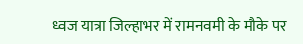ध्वज यात्रा जिल्हाभर में रामनवमी के मौके पर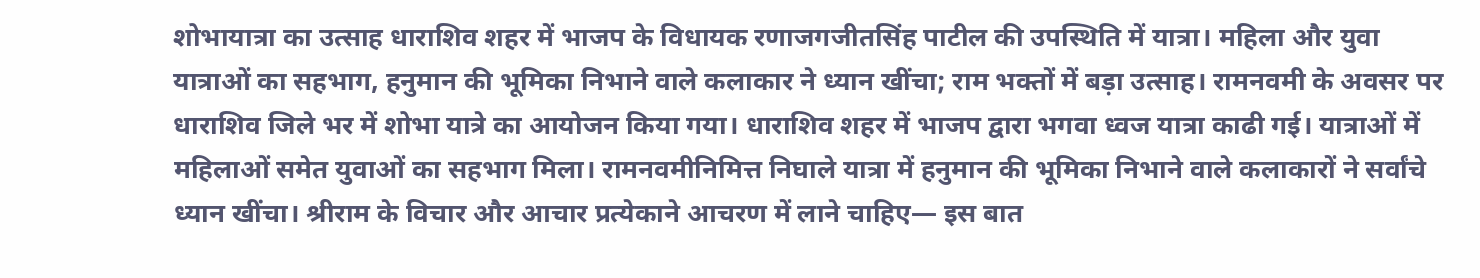शोभायात्रा का उत्साह धाराशिव शहर में भाजप के विधायक रणाजगजीतसिंह पाटील की उपस्थिति में यात्रा। महिला और युवा यात्राओं का सहभाग, हनुमान की भूमिका निभाने वाले कलाकार ने ध्यान खींचा; राम भक्तों में बड़ा उत्साह। रामनवमी के अवसर पर धाराशिव जिले भर में शोभा यात्रे का आयोजन किया गया। धाराशिव शहर में भाजप द्वारा भगवा ध्वज यात्रा काढी गई। यात्राओं में महिलाओं समेत युवाओं का सहभाग मिला। रामनवमीनिमित्त निघाले यात्रा में हनुमान की भूमिका निभाने वाले कलाकारों ने सर्वांचे ध्यान खींचा। श्रीराम के विचार और आचार प्रत्येकाने आचरण में लाने चाहिए— इस बात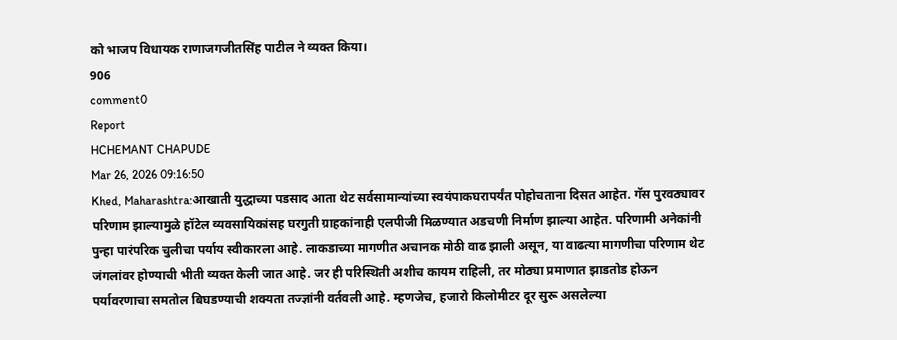को भाजप विधायक राणाजगजीतसिंह पाटील ने व्यक्त किया।
906
comment0
Report
HCHEMANT CHAPUDE
Mar 26, 2026 09:16:50
Khed, Maharashtra:आखाती युद्धाच्या पडसाद आता थेट सर्वसामान्यांच्या स्वयंपाकघरापर्यंत पोहोचताना दिसत आहेत. गॅस पुरवठ्यावर परिणाम झाल्यामुळे हॉटेल व्यवसायिकांसह घरगुती ग्राहकांनाही एलपीजी मिळण्यात अडचणी निर्माण झाल्या आहेत. परिणामी अनेकांनी पुन्हा पारंपरिक चुलीचा पर्याय स्वीकारला आहे. लाकडाच्या मागणीत अचानक मोठी वाढ झाली असून, या वाढत्या मागणीचा परिणाम थेट जंगलांवर होण्याची भीती व्यक्त केली जात आहे. जर ही परिस्थिती अशीच कायम राहिली, तर मोठ्या प्रमाणात झाडतोड होऊन पर्यावरणाचा समतोल बिघडण्याची शक्यता तज्ज्ञांनी वर्तवली आहे. म्हणजेच, हजारो किलोमीटर दूर सुरू असलेल्या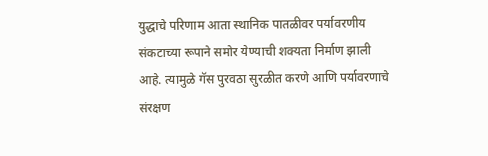युद्धाचे परिणाम आता स्थानिक पातळीवर पर्यावरणीय संकटाच्या रूपाने समोर येण्याची शक्यता निर्माण झाली आहे. त्यामुळे गॅस पुरवठा सुरळीत करणे आणि पर्यावरणाचे संरक्षण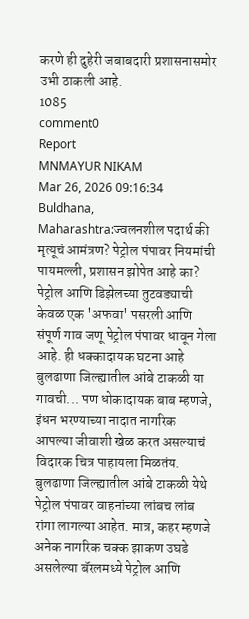करणे ही दुहेरी जबाबदारी प्रशासनासमोर उभी ठाकली आहे.
1085
comment0
Report
MNMAYUR NIKAM
Mar 26, 2026 09:16:34
Buldhana, Maharashtra:ज्वलनशील पदार्थ की मृत्यूचं आमंत्रण? पेट्रोल पंपावर नियमांची पायमल्ली, प्रशासन झोपेत आहे का? पेट्रोल आणि डिझेलच्या तुटवड्याची केवळ एक 'अफवा' पसरली आणि संपूर्ण गाव जणू पेट्रोल पंपावर धावून गेला आहे. ही धक्कादायक घटना आहे बुलढाणा जिल्ह्यातील आंबे टाकळी या गावची... पण धोकादायक बाब म्हणजे, इंधन भरण्याच्या नादात नागरिक आपल्या जीवाशी खेळ करत असल्याचं विदारक चित्र पाहायला मिळतंय. बुलढाणा जिल्ह्यातील आंबे टाकळी येथे पेट्रोल पंपावर वाहनांच्या लांबच लांब रांगा लागल्या आहेत. मात्र, कहर म्हणजे अनेक नागरिक चक्क झाकण उघडे असलेल्या बॅरलमध्ये पेट्रोल आणि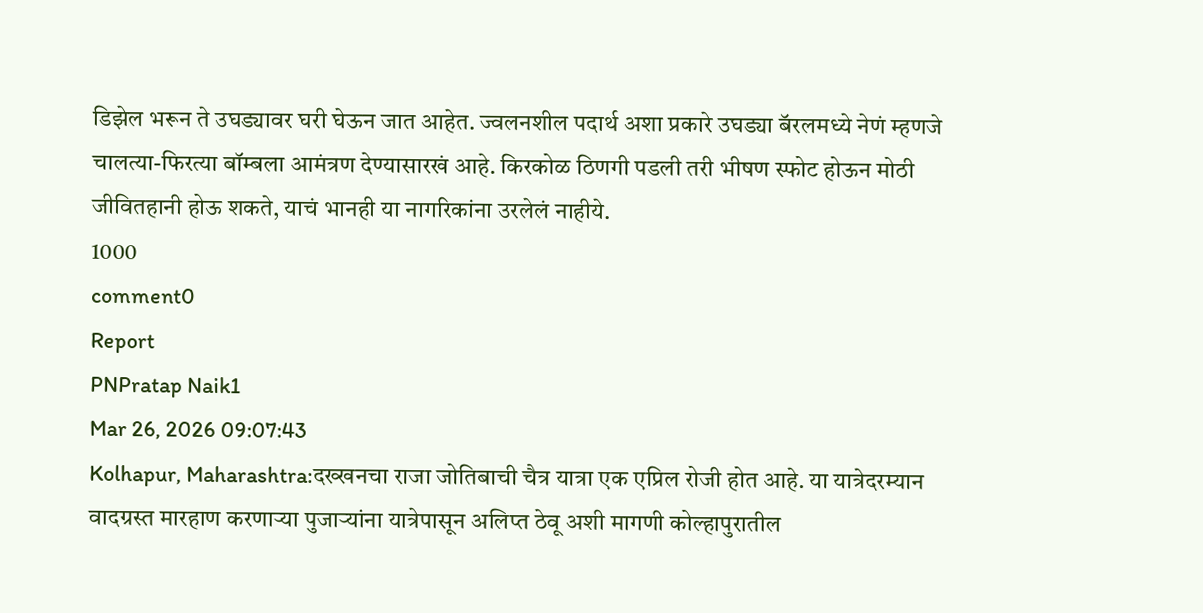डिझेल भरून ते उघड्यावर घरी घेऊन जात आहेत. ज्वलनशील पदार्थ अशा प्रकारे उघड्या बॅरलमध्ये नेणं म्हणजे चालत्या-फिरत्या बॉम्बला आमंत्रण देण्यासारखं आहे. किरकोळ ठिणगी पडली तरी भीषण स्फोट होऊन मोठी जीवितहानी होऊ शकते, याचं भानही या नागरिकांना उरलेलं नाहीये.
1000
comment0
Report
PNPratap Naik1
Mar 26, 2026 09:07:43
Kolhapur, Maharashtra:दख्खनचा राजा जोतिबाची चैत्र यात्रा एक एप्रिल रोजी होत आहे. या यात्रेदरम्यान वादग्रस्त मारहाण करणाऱ्या पुजाऱ्यांना यात्रेपासून अलिप्त ठेवू अशी मागणी कोल्हापुरातील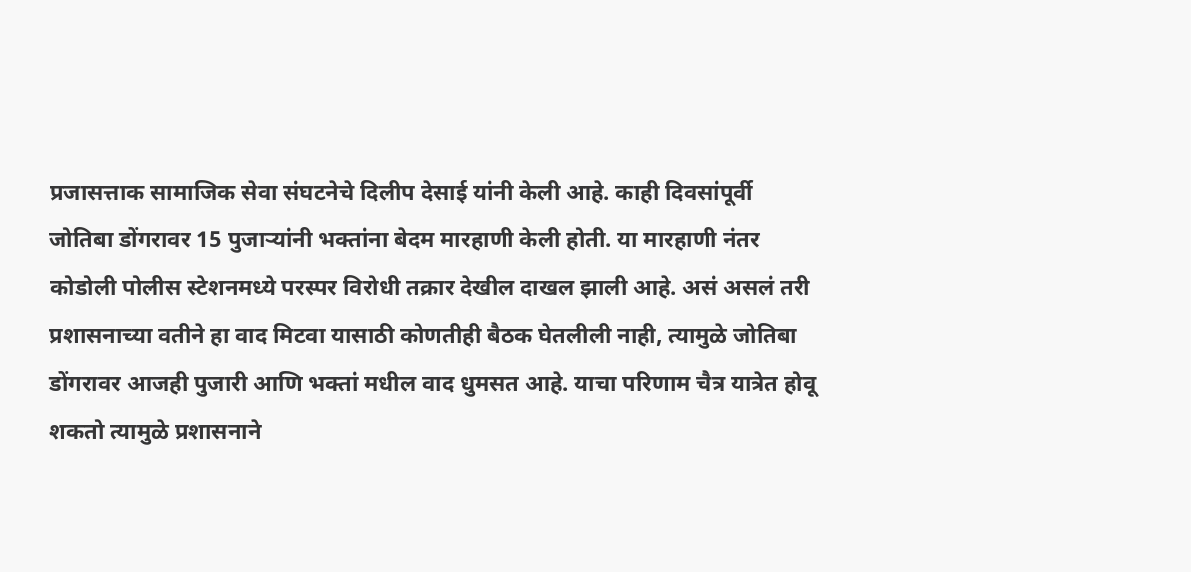प्रजासत्ताक सामाजिक सेवा संघटनेचे दिलीप देसाई यांनी केली आहे. काही दिवसांपूर्वी जोतिबा डोंगरावर 15 पुजाऱ्यांनी भक्तांना बेदम मारहाणी केली होती. या मारहाणी नंतर कोडोली पोलीस स्टेशनमध्ये परस्पर विरोधी तक्रार देखील दाखल झाली आहे. असं असलं तरी प्रशासनाच्या वतीने हा वाद मिटवा यासाठी कोणतीही बैठक घेतलीली नाही, त्यामुळे जोतिबा डोंगरावर आजही पुजारी आणि भक्तां मधील वाद धुमसत आहे. याचा परिणाम चैत्र यात्रेत होवू शकतो त्यामुळे प्रशासनाने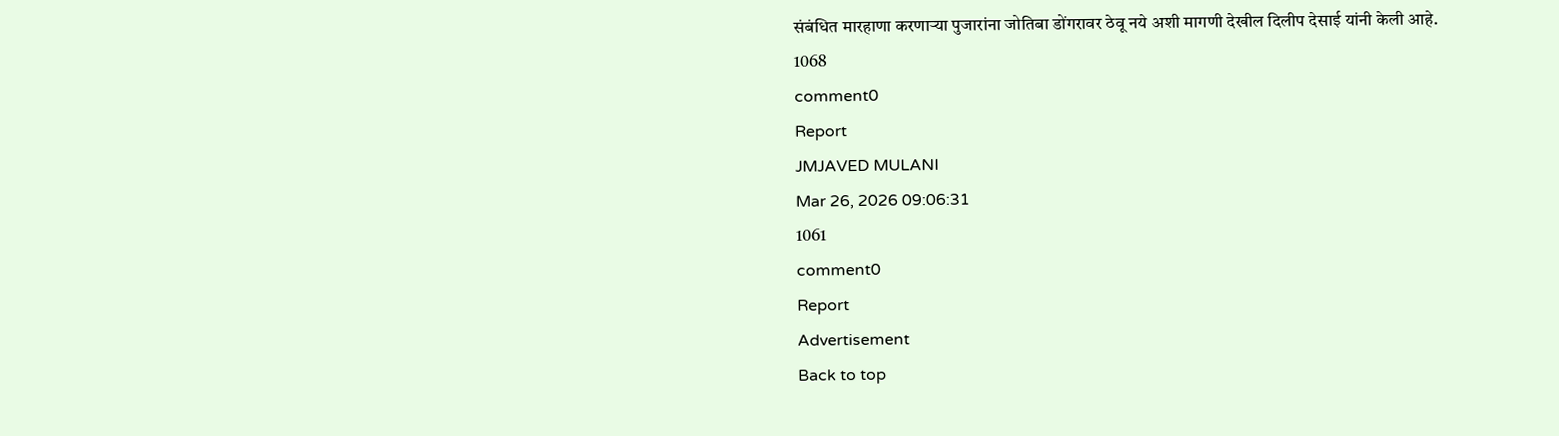संबंधित मारहाणा करणाऱ्या पुजारांना जोतिबा डोंगरावर ठेवू नये अशी मागणी देखील दिलीप देसाई यांनी केली आहे.
1068
comment0
Report
JMJAVED MULANI
Mar 26, 2026 09:06:31
1061
comment0
Report
Advertisement
Back to top